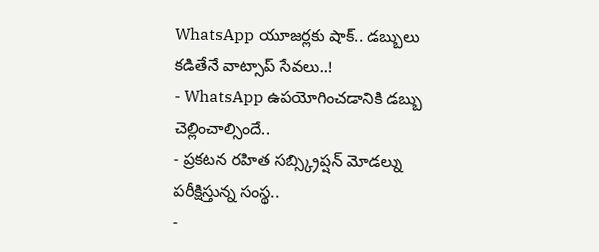WhatsApp యూజర్లకు షాక్.. డబ్బులు కడితేనే వాట్సాప్ సేవలు..!
- WhatsApp ఉపయోగించడానికి డబ్బు చెల్లించాల్సిందే..
- ప్రకటన రహిత సబ్స్క్రిప్షన్ మోడల్ను పరీక్షిస్తున్న సంస్థ..
-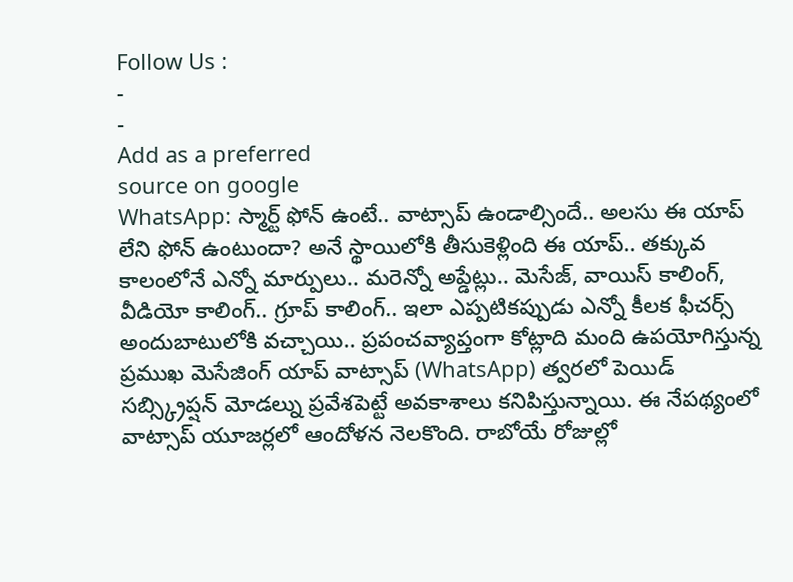Follow Us :
-
-
Add as a preferred
source on google
WhatsApp: స్మార్ట్ ఫోన్ ఉంటే.. వాట్సాప్ ఉండాల్సిందే.. అలసు ఈ యాప్ లేని ఫోన్ ఉంటుందా? అనే స్థాయిలోకి తీసుకెళ్లింది ఈ యాప్.. తక్కువ కాలంలోనే ఎన్నో మార్పులు.. మరెన్నో అప్డేట్లు.. మెసేజ్, వాయిస్ కాలింగ్, వీడియో కాలింగ్.. గ్రూప్ కాలింగ్.. ఇలా ఎప్పటికప్పుడు ఎన్నో కీలక ఫీచర్స్ అందుబాటులోకి వచ్చాయి.. ప్రపంచవ్యాప్తంగా కోట్లాది మంది ఉపయోగిస్తున్న ప్రముఖ మెసేజింగ్ యాప్ వాట్సాప్ (WhatsApp) త్వరలో పెయిడ్ సబ్స్క్రిప్షన్ మోడల్ను ప్రవేశపెట్టే అవకాశాలు కనిపిస్తున్నాయి. ఈ నేపథ్యంలో వాట్సాప్ యూజర్లలో ఆందోళన నెలకొంది. రాబోయే రోజుల్లో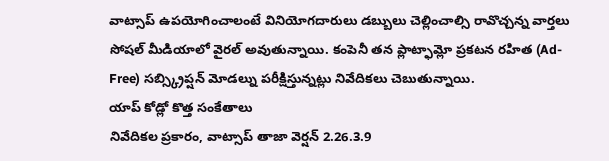వాట్సాప్ ఉపయోగించాలంటే వినియోగదారులు డబ్బులు చెల్లించాల్సి రావొచ్చన్న వార్తలు సోషల్ మీడియాలో వైరల్ అవుతున్నాయి. కంపెనీ తన ప్లాట్ఫామ్లో ప్రకటన రహిత (Ad-Free) సబ్స్క్రిప్షన్ మోడల్ను పరీక్షిస్తున్నట్లు నివేదికలు చెబుతున్నాయి.
యాప్ కోడ్లో కొత్త సంకేతాలు
నివేదికల ప్రకారం, వాట్సాప్ తాజా వెర్షన్ 2.26.3.9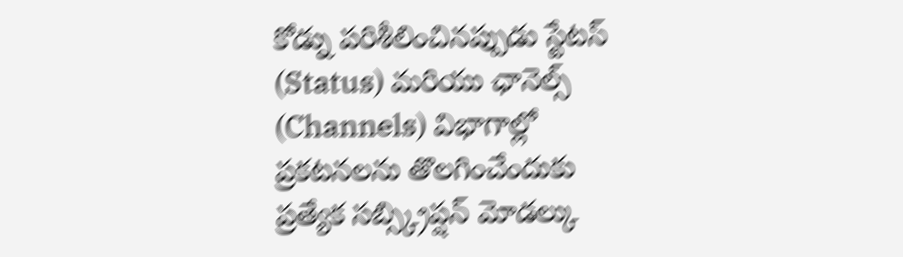కోడ్ను పరిశీలించినప్పుడు స్టేటస్ (Status) మరియు ఛానెల్స్ (Channels) విభాగాల్లో ప్రకటనలను తొలగించేందుకు ప్రత్యేక సబ్స్క్రిప్షన్ మోడల్కు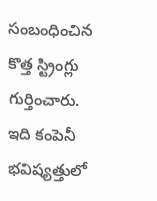సంబంధించిన కొత్త స్ట్రింగ్లు గుర్తించారు. ఇది కంపెనీ భవిష్యత్తులో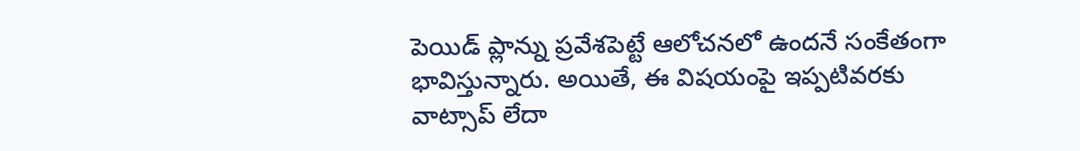పెయిడ్ ప్లాన్ను ప్రవేశపెట్టే ఆలోచనలో ఉందనే సంకేతంగా భావిస్తున్నారు. అయితే, ఈ విషయంపై ఇప్పటివరకు వాట్సాప్ లేదా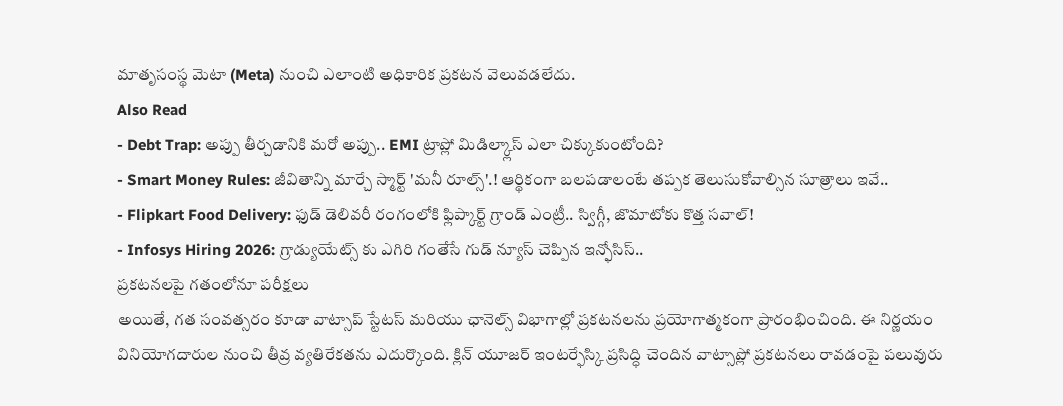మాతృసంస్థ మెటా (Meta) నుంచి ఎలాంటి అధికారిక ప్రకటన వెలువడలేదు.
Also Read
- Debt Trap: అప్పు తీర్చడానికి మరో అప్పు.. EMI ట్రాప్లో మిడిల్క్లాస్ ఎలా చిక్కుకుంటోంది?
- Smart Money Rules: జీవితాన్ని మార్చే స్మార్ట్ 'మనీ రూల్స్'.! ఆర్థికంగా బలపడాలంటే తప్పక తెలుసుకోవాల్సిన సూత్రాలు ఇవే..
- Flipkart Food Delivery: ఫుడ్ డెలివరీ రంగంలోకి ఫ్లిప్కార్ట్ గ్రాండ్ ఎంట్రీ.. స్విగ్గీ, జొమాటోకు కొత్త సవాల్!
- Infosys Hiring 2026: గ్రాడ్యుయేట్స్ కు ఎగిరి గంతేసే గుడ్ న్యూస్ చెప్పిన ఇన్ఫోసిస్..
ప్రకటనలపై గతంలోనూ పరీక్షలు
అయితే, గత సంవత్సరం కూడా వాట్సాప్ స్టేటస్ మరియు ఛానెల్స్ విభాగాల్లో ప్రకటనలను ప్రయోగాత్మకంగా ప్రారంభించింది. ఈ నిర్ణయం వినియోగదారుల నుంచి తీవ్ర వ్యతిరేకతను ఎదుర్కొంది. క్లిన్ యూజర్ ఇంటర్ఫేస్కి ప్రసిద్ధి చెందిన వాట్సాప్లో ప్రకటనలు రావడంపై పలువురు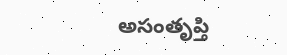అసంతృప్తి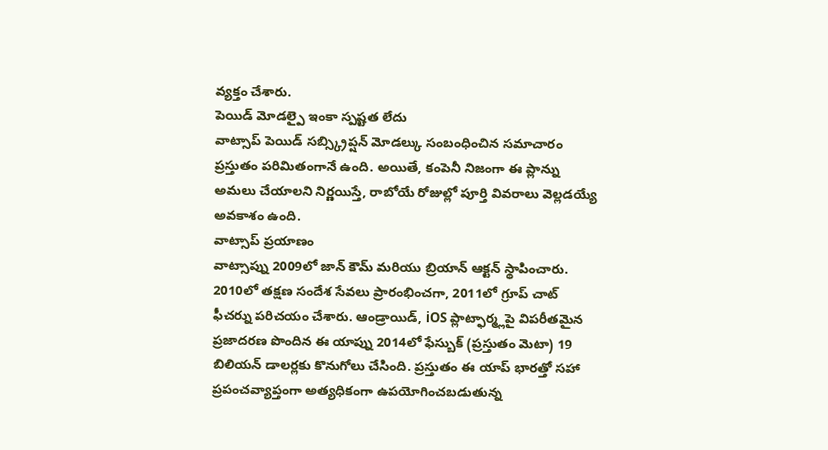వ్యక్తం చేశారు.
పెయిడ్ మోడల్పై ఇంకా స్పష్టత లేదు
వాట్సాప్ పెయిడ్ సబ్స్క్రిప్షన్ మోడల్కు సంబంధించిన సమాచారం ప్రస్తుతం పరిమితంగానే ఉంది. అయితే, కంపెనీ నిజంగా ఈ ప్లాన్ను అమలు చేయాలని నిర్ణయిస్తే, రాబోయే రోజుల్లో పూర్తి వివరాలు వెల్లడయ్యే అవకాశం ఉంది.
వాట్సాప్ ప్రయాణం
వాట్సాప్ను 2009లో జాన్ కౌమ్ మరియు బ్రియాన్ ఆక్టన్ స్థాపించారు. 2010లో తక్షణ సందేశ సేవలు ప్రారంభించగా, 2011లో గ్రూప్ చాట్ ఫీచర్ను పరిచయం చేశారు. ఆండ్రాయిడ్, iOS ప్లాట్ఫార్మ్లపై విపరీతమైన ప్రజాదరణ పొందిన ఈ యాప్ను 2014లో ఫేస్బుక్ (ప్రస్తుతం మెటా) 19 బిలియన్ డాలర్లకు కొనుగోలు చేసింది. ప్రస్తుతం ఈ యాప్ భారత్తో సహా ప్రపంచవ్యాప్తంగా అత్యధికంగా ఉపయోగించబడుతున్న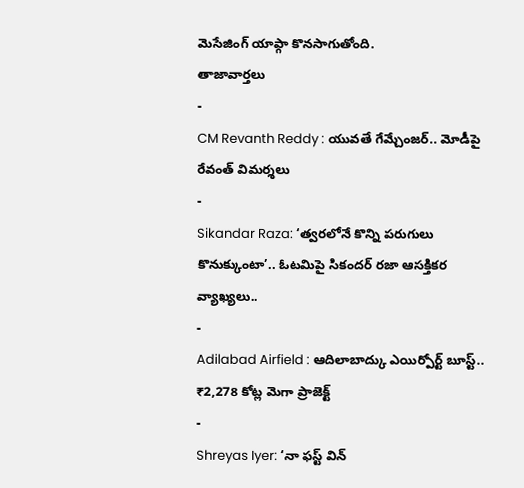మెసేజింగ్ యాప్గా కొనసాగుతోంది.
తాజావార్తలు
-
CM Revanth Reddy : యువతే గేమ్చేంజర్.. మోడీపై రేవంత్ విమర్శలు
-
Sikandar Raza: ‘త్వరలోనే కొన్ని పరుగులు కొనుక్కుంటా’.. ఓటమిపై సికందర్ రజా ఆసక్తికర వ్యాఖ్యలు..
-
Adilabad Airfield : ఆదిలాబాద్కు ఎయిర్పోర్ట్ బూస్ట్.. ₹2,278 కోట్ల మెగా ప్రాజెక్ట్
-
Shreyas Iyer: ‘నా ఫస్ట్ విన్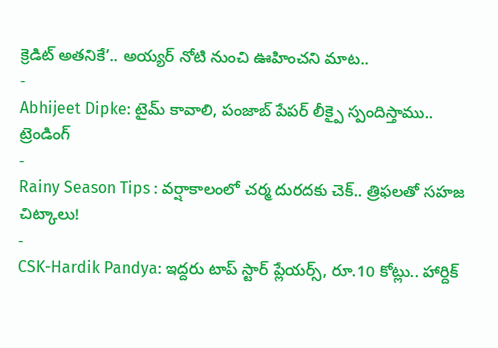క్రెడిట్ అతనికే’.. అయ్యర్ నోటి నుంచి ఊహించని మాట..
-
Abhijeet Dipke: టైమ్ కావాలి, పంజాబ్ పేపర్ లీక్పై స్పందిస్తాము..
ట్రెండింగ్
-
Rainy Season Tips : వర్షాకాలంలో చర్మ దురదకు చెక్.. త్రిఫలతో సహజ చిట్కాలు!
-
CSK-Hardik Pandya: ఇద్దరు టాప్ స్టార్ ప్లేయర్స్, రూ.10 కోట్లు.. హార్దిక్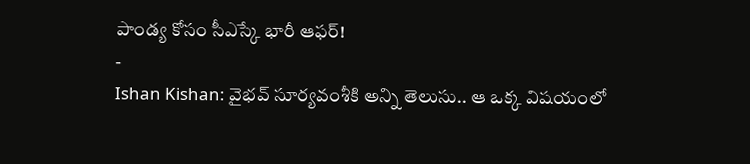పాండ్య కోసం సీఎస్కే భారీ ఆఫర్!
-
Ishan Kishan: వైభవ్ సూర్యవంశీకి అన్ని తెలుసు.. ఆ ఒక్క విషయంలో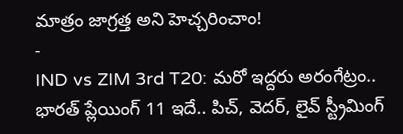మాత్రం జాగ్రత్త అని హెచ్చరించాం!
-
IND vs ZIM 3rd T20: మరో ఇద్దరు అరంగేట్రం.. భారత్ ప్లేయింగ్ 11 ఇదే.. పిచ్, వెదర్, లైవ్ స్ట్రీమింగ్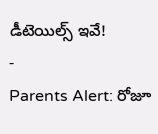డీటెయిల్స్ ఇవే!
-
Parents Alert: రోజూ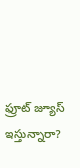ఫ్రూట్ జ్యూస్ ఇస్తున్నారా?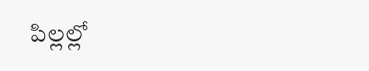పిల్లల్లో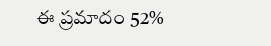ఈ ప్రమాదం 52%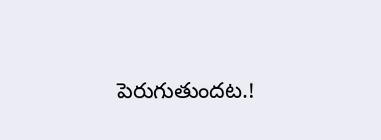పెరుగుతుందట.!